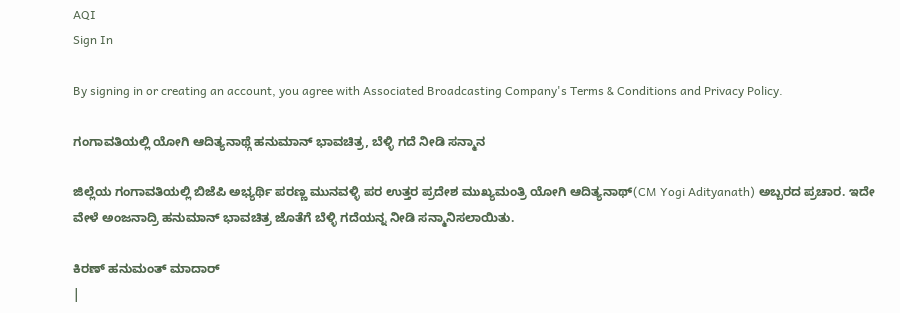AQI
Sign In

By signing in or creating an account, you agree with Associated Broadcasting Company's Terms & Conditions and Privacy Policy.

ಗಂಗಾವತಿಯಲ್ಲಿ ಯೋಗಿ ಆದಿತ್ಯನಾಥ್ಗೆ ಹನುಮಾನ್ ಭಾವಚಿತ್ರ, ಬೆಳ್ಳಿ ಗದೆ ನೀಡಿ ಸನ್ಮಾನ

ಜಿಲ್ಲೆಯ ಗಂಗಾವತಿಯಲ್ಲಿ ಬಿಜೆಪಿ ಅಭ್ಯರ್ಥಿ ಪರಣ್ಣ ಮುನವಳ್ಳಿ ಪರ ಉತ್ತರ ಪ್ರದೇಶ ಮುಖ್ಯಮಂತ್ರಿ ಯೋಗಿ ಆದಿತ್ಯನಾಥ್(CM Yogi Adityanath) ಅಬ್ಬರದ ಪ್ರಚಾರ. ಇದೇ ವೇಳೆ ಅಂಜನಾದ್ರಿ ಹನುಮಾನ್ ಭಾವಚಿತ್ರ ಜೊತೆಗೆ ಬೆಳ್ಳಿ ಗದೆಯನ್ನ ನೀಡಿ ಸನ್ಮಾನಿಸಲಾಯಿತು.

ಕಿರಣ್ ಹನುಮಂತ್ ಮಾದಾರ್
|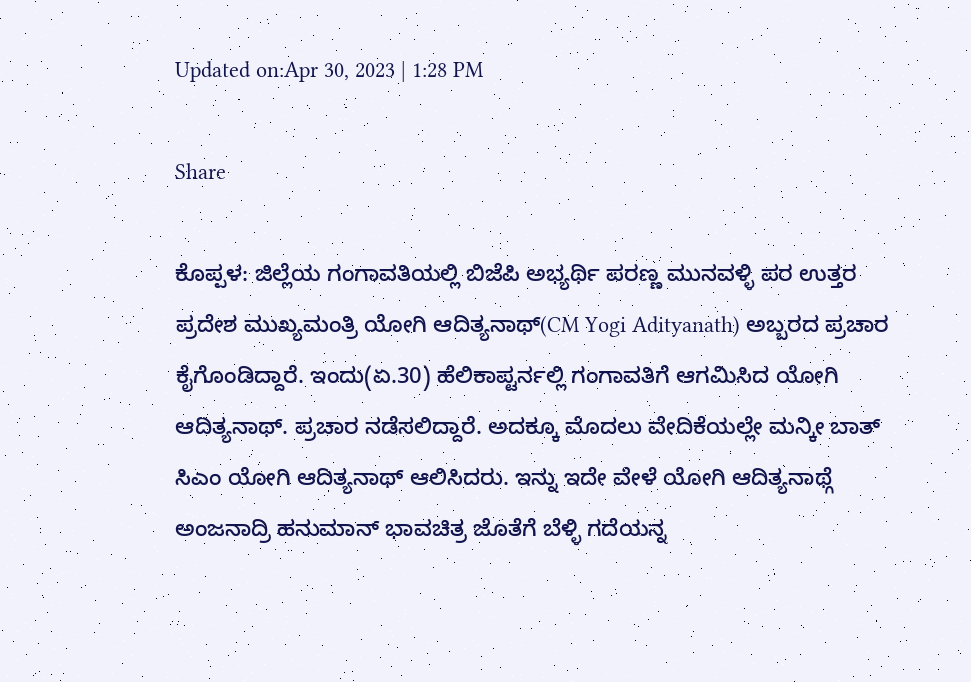Updated on:Apr 30, 2023 | 1:28 PM

Share

ಕೊಪ್ಪಳ: ಜಿಲ್ಲೆಯ ಗಂಗಾವತಿಯಲ್ಲಿ ಬಿಜೆಪಿ ಅಭ್ಯರ್ಥಿ ಪರಣ್ಣ ಮುನವಳ್ಳಿ ಪರ ಉತ್ತರ ಪ್ರದೇಶ ಮುಖ್ಯಮಂತ್ರಿ ಯೋಗಿ ಆದಿತ್ಯನಾಥ್(CM Yogi Adityanath) ಅಬ್ಬರದ ಪ್ರಚಾರ ಕೈಗೊಂಡಿದ್ದಾರೆ. ಇಂದು(ಏ.30) ಹೆಲಿಕಾಪ್ಟರ್ನಲ್ಲಿ ಗಂಗಾವತಿಗೆ ಆಗಮಿಸಿದ ಯೋಗಿ ಆದಿತ್ಯನಾಥ್. ಪ್ರಚಾರ ನಡೆಸಲಿದ್ದಾರೆ. ಅದಕ್ಕೂ ಮೊದಲು ವೇದಿಕೆಯಲ್ಲೇ ಮನ್ಕೀ ಬಾತ್ ಸಿಎಂ ಯೋಗಿ ಆದಿತ್ಯನಾಥ್ ಆಲಿಸಿದರು. ಇನ್ನು ಇದೇ ವೇಳೆ ಯೋಗಿ ಆದಿತ್ಯನಾಥ್ಗೆ ಅಂಜನಾದ್ರಿ ಹನುಮಾನ್ ಭಾವಚಿತ್ರ ಜೊತೆಗೆ ಬೆಳ್ಳಿ ಗದೆಯನ್ನ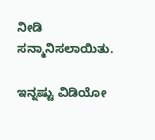ನೀಡಿ ಸನ್ಮಾನಿಸಲಾಯಿತು.

ಇನ್ನಷ್ಟು ವಿಡಿಯೋ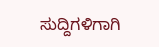ಸುದ್ದಿಗಳಿಗಾಗಿ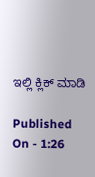ಇಲ್ಲಿ ಕ್ಲಿಕ್ ಮಾಡಿ

Published On - 1:26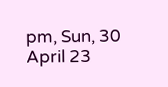pm, Sun, 30 April 23